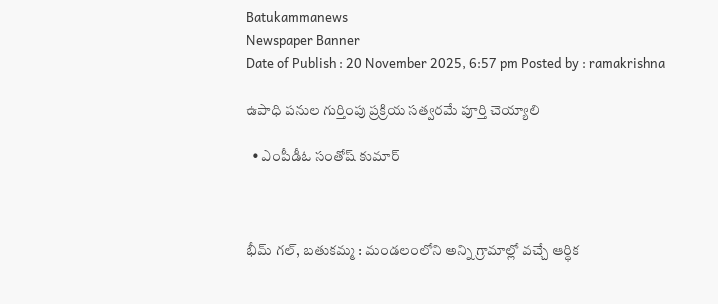Batukammanews
Newspaper Banner
Date of Publish : 20 November 2025, 6:57 pm Posted by : ramakrishna

ఉపాధి పనుల గుర్తింపు ప్రక్రియ సత్వరమే పూర్తి చెయ్యాలి

  • ఎంపీడీఓ సంతోష్ కుమార్



భీమ్ గల్, బతుకమ్మ : మండలంలోని అన్ని గ్రామాల్లో వచ్చే ఆర్ధిక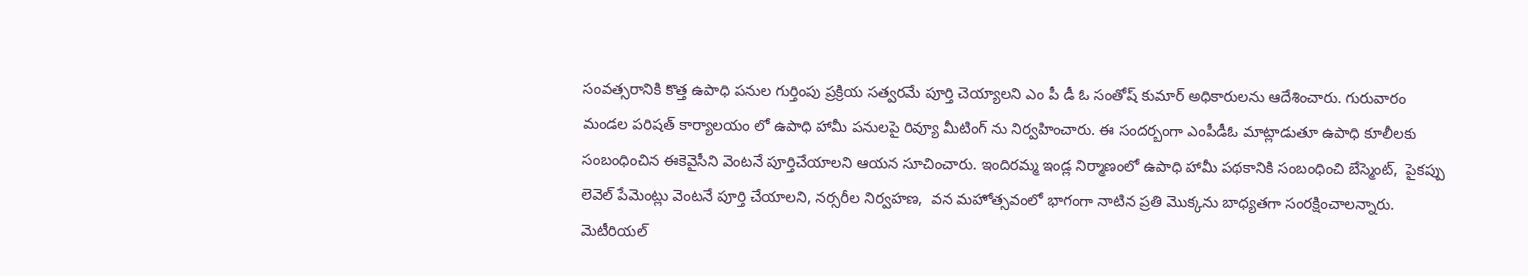సంవత్సరానికి కొత్త ఉపాధి పనుల గుర్తింపు ప్రక్రియ సత్వరమే పూర్తి చెయ్యాలని ఎం పీ డీ ఓ సంతోష్ కుమార్ అధికారులను ఆదేశించారు. గురువారం మండల పరిషత్ కార్యాలయం లో ఉపాధి హామీ పనులపై రివ్యూ మీటింగ్ ను నిర్వహించారు. ఈ సందర్బంగా ఎంపీడీఓ మాట్లాడుతూ ఉపాధి కూలీలకు సంబంధించిన ఈకెవైసీని వెంటనే పూర్తిచేయాలని ఆయన సూచించారు. ఇందిరమ్మ ఇండ్ల నిర్మాణంలో ఉపాధి హామీ పథకానికి సంబంధించి బేస్మెంట్,  పైకప్పు లెవెల్ పేమెంట్లు వెంటనే పూర్తి చేయాలని, నర్సరీల నిర్వహణ,  వన మహోత్సవంలో భాగంగా నాటిన ప్రతి మొక్కను బాధ్యతగా సంరక్షించాలన్నారు. మెటీరియల్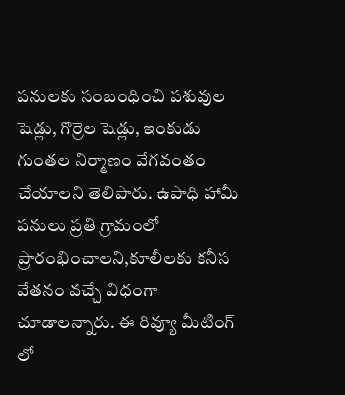పనులకు సంబంధించి పశువుల షెడ్లు, గొర్రెల షెడ్లు, ఇంకుడు గుంతల నిర్మాణం వేగవంతం చేయాలని తెలిపారు. ఉపాధి హామీ పనులు ప్రతి గ్రామంలో ప్రారంభించాలని,కూలీలకు కనీస వేతనం వచ్చే విధంగా చూడాలన్నారు. ఈ రివ్యూ మీటింగ్ లో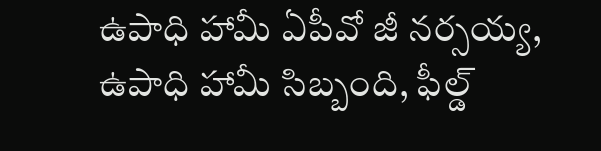ఉపాధి హామీ ఏపీవో జీ నర్సయ్య,  ఉపాధి హామీ సిబ్బంది, ఫీల్డ్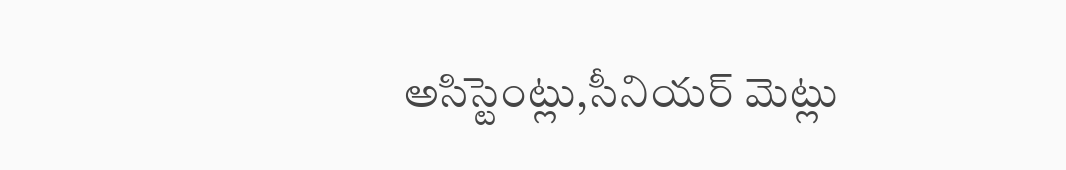అసిస్టెంట్లు,సీనియర్ మెట్లు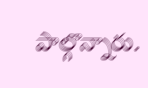పాల్గొన్నారు.